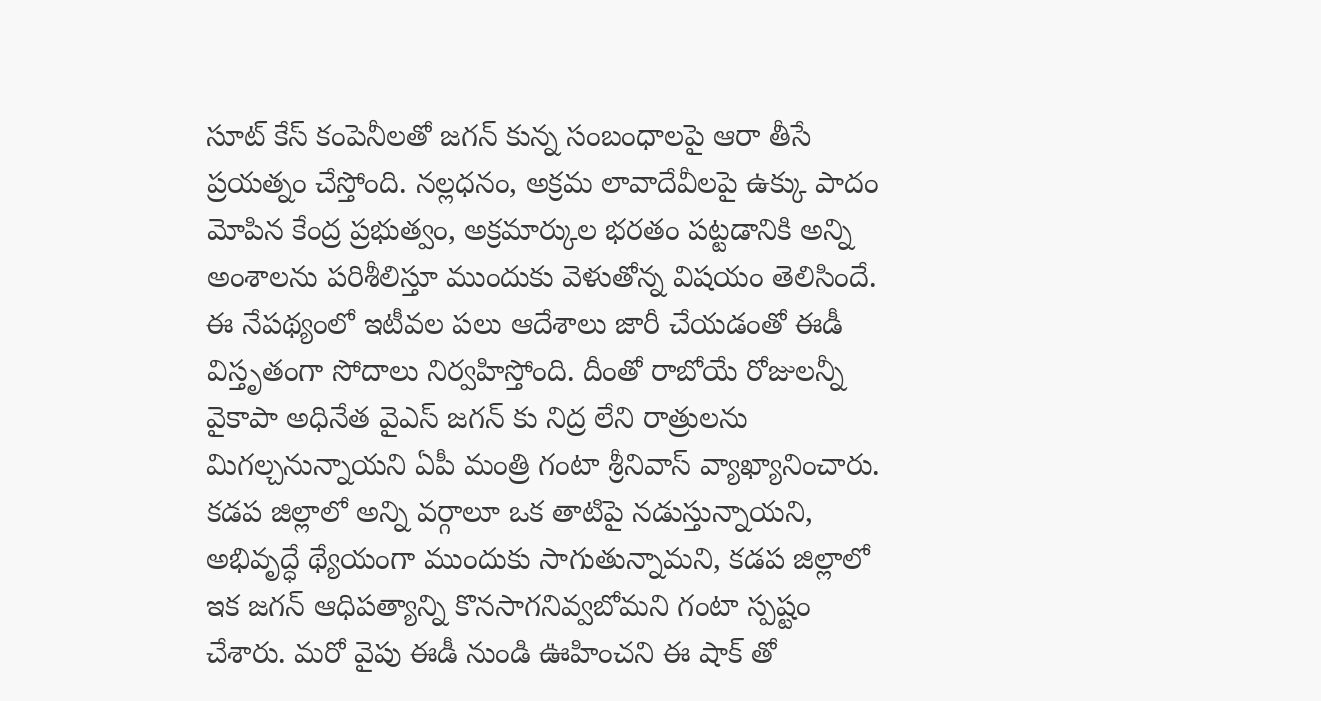సూట్ కేస్ కంపెనీలతో జగన్ కున్న సంబంధాలపై ఆరా తీసే ప్రయత్నం చేస్తోంది. నల్లధనం, అక్రమ లావాదేవీలపై ఉక్కు పాదం మోపిన కేంద్ర ప్రభుత్వం, అక్రమార్కుల భరతం పట్టడానికి అన్ని అంశాలను పరిశీలిస్తూ ముందుకు వెళుతోన్న విషయం తెలిసిందే. ఈ నేపథ్యంలో ఇటీవల పలు ఆదేశాలు జారీ చేయడంతో ఈడీ విస్తృతంగా సోదాలు నిర్వహిస్తోంది. దీంతో రాబోయే రోజులన్నీ వైకాపా అధినేత వైఎస్ జగన్ కు నిద్ర లేని రాత్రులను మిగల్చనున్నాయని ఏపీ మంత్రి గంటా శ్రీనివాస్ వ్యాఖ్యానించారు.
కడప జిల్లాలో అన్ని వర్గాలూ ఒక తాటిపై నడుస్తున్నాయని, అభివృద్ధే థ్యేయంగా ముందుకు సాగుతున్నామని, కడప జిల్లాలో ఇక జగన్ ఆధిపత్యాన్ని కొనసాగనివ్వబోమని గంటా స్పష్టం చేశారు. మరో వైపు ఈడీ నుండి ఊహించని ఈ షాక్ తో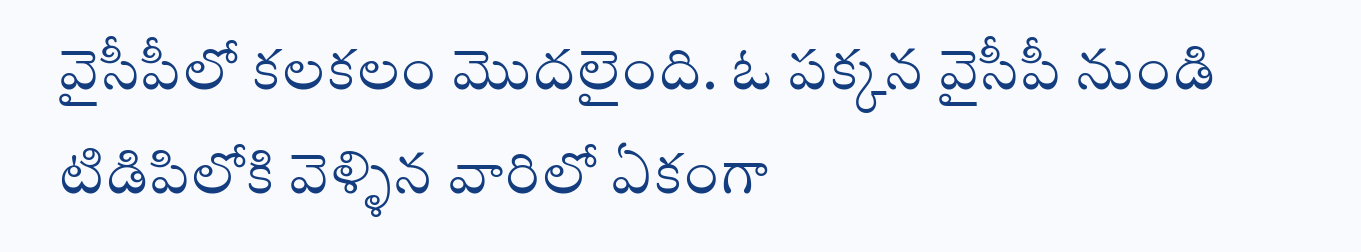వైసీపీలో కలకలం మొదలైంది. ఓ పక్కన వైసీపీ నుండి టిడిపిలోకి వెళ్ళిన వారిలో ఏకంగా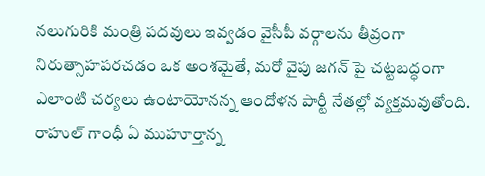నలుగురికి మంత్రి పదవులు ఇవ్వడం వైసీపీ వర్గాలను తీవ్రంగా నిరుత్సాహపరచడం ఒక అంశమైతే, మరో వైపు జగన్ పై చట్టబద్ధంగా ఎలాంటి చర్యలు ఉంటాయోనన్న ఆందోళన పార్టీ నేతల్లో వ్యక్తమవుతోంది.
రాహుల్ గాంధీ ఏ ముహూర్తాన్న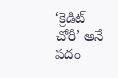‘క్రెడిట్ చోరీ’ అనే పదం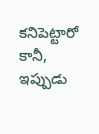కనిపెట్టారో కానీ, ఇప్పుడు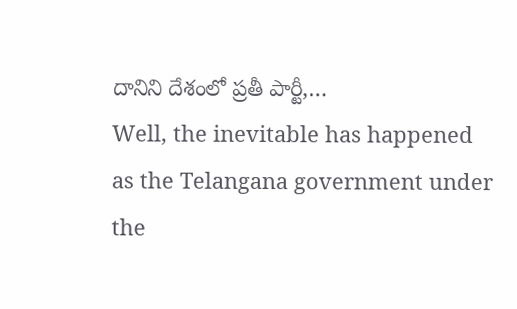దానిని దేశంలో ప్రతీ పార్టీ,…
Well, the inevitable has happened as the Telangana government under the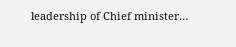leadership of Chief minister…